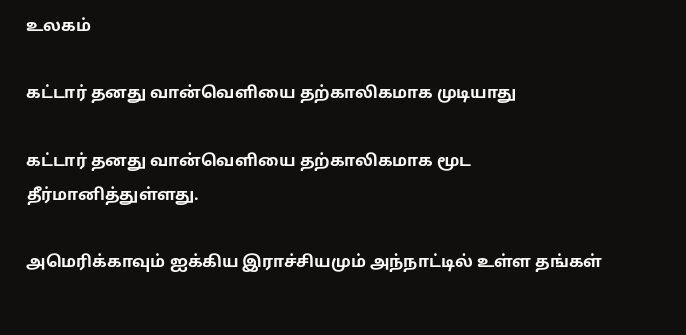உலகம்

கட்டார் தனது வான்வெளியை தற்காலிகமாக முடியாது

கட்டார் தனது வான்வெளியை தற்காலிகமாக மூட தீர்மானித்துள்ளது.

அமெரிக்காவும் ஐக்கிய இராச்சியமும் அந்நாட்டில் உள்ள தங்கள்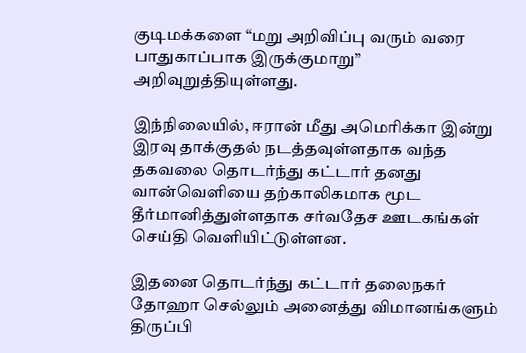குடிமக்களை “மறு அறிவிப்பு வரும் வரை பாதுகாப்பாக இருக்குமாறு” அறிவுறுத்தியுள்ளது.

இந்நிலையில், ஈரான் மீது அமெரிக்கா இன்று இரவு தாக்குதல் நடத்தவுள்ளதாக வந்த தகவலை தொடர்ந்து கட்டார் தனது வான்வெளியை தற்காலிகமாக மூட தீர்மானித்துள்ளதாக சர்வதேச ஊடகங்கள் செய்தி வௌியிட்டுள்ளன.

இதனை தொடர்ந்து கட்டார் தலைநகர் தோஹா செல்லும் அனைத்து விமானங்களும் திருப்பி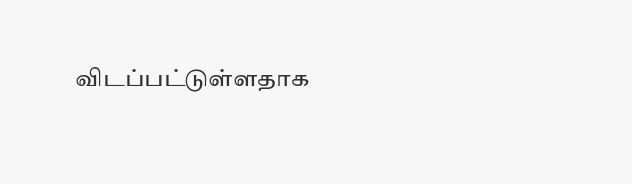விடப்பட்டுள்ளதாக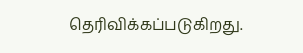தெரிவிக்கப்படுகிறது.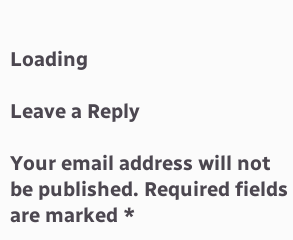Loading

Leave a Reply

Your email address will not be published. Required fields are marked *